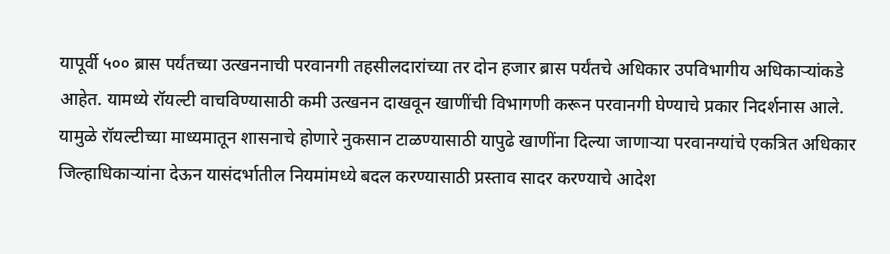यापूर्वी ५०० ब्रास पर्यंतच्या उत्खननाची परवानगी तहसीलदारांच्या तर दोन हजार ब्रास पर्यंतचे अधिकार उपविभागीय अधिकाऱ्यांकडे आहेत. यामध्ये रॉयल्टी वाचविण्यासाठी कमी उत्खनन दाखवून खाणींची विभागणी करून परवानगी घेण्याचे प्रकार निदर्शनास आले. यामुळे रॉयल्टीच्या माध्यमातून शासनाचे होणारे नुकसान टाळण्यासाठी यापुढे खाणींना दिल्या जाणाऱ्या परवानग्यांचे एकत्रित अधिकार जिल्हाधिकाऱ्यांना देऊन यासंदर्भातील नियमांमध्ये बदल करण्यासाठी प्रस्ताव सादर करण्याचे आदेश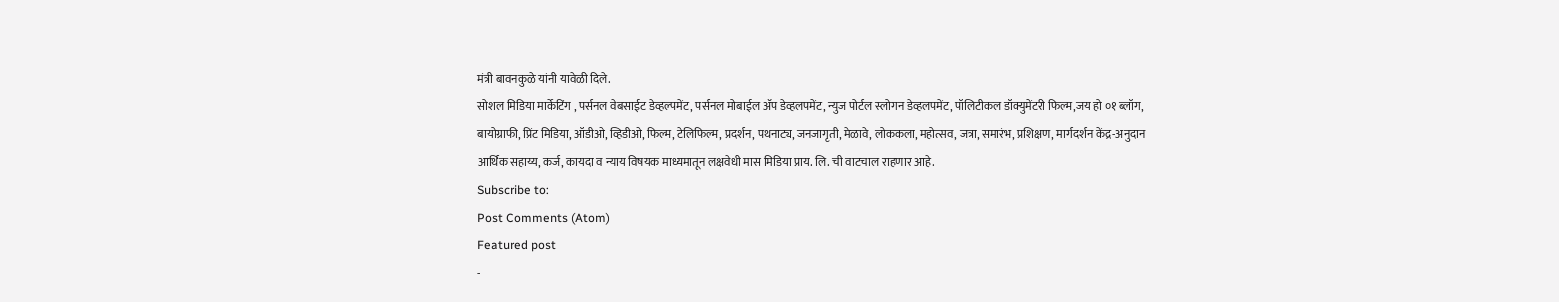मंत्री बावनकुळे यांनी यावेळी दिले.
सोशल मिडिया मार्केटिंग , पर्सनल वेबसाईट डेव्हल्पमेंट, पर्सनल मोबाईल ॲप डेव्हलपमेंट, न्युज पोर्टल स्लोगन डेव्हलपमेंट, पॉलिटीकल डॉक्युमेंटरी फिल्म,जय हो ०१ ब्लॉग, बायोग्राफी, प्रिंट मिडिया, ऑडीओ, व्हिडीओ, फिल्म, टेलिफिल्म, प्रदर्शन, पथनाट्य, जनजागृती, मेळावे, लोककला, महोत्सव, जत्रा, समारंभ, प्रशिक्षण, मार्गदर्शन केंद्र-अनुदान आर्थिक सहाय्य, कर्ज, कायदा व न्याय विषयक माध्यमातून लक्षवेधी मास मिडिया प्राय. लि. ची वाटचाल राहणार आहे.
Subscribe to:
Post Comments (Atom)
Featured post
-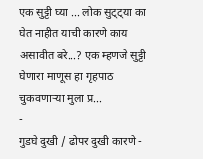एक सुट्टी घ्या ... लोक सुट्ट्या का घेत नाहीत याची कारणे काय असावीत बरे...? एक म्हणजे सुट्टी घेणारा माणूस हा गृहपाठ चुकवणाऱ्या मुला प्र...
-
गुडघे दुखी / ढोपर दुखी कारणे -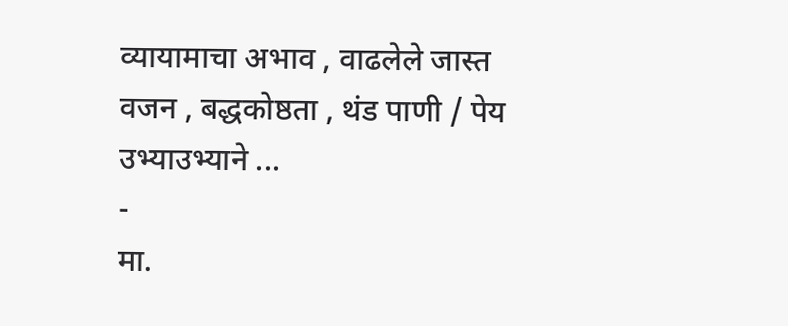व्यायामाचा अभाव , वाढलेले जास्त वजन , बद्धकोष्ठता , थंड पाणी / पेय उभ्याउभ्याने ...
-
मा.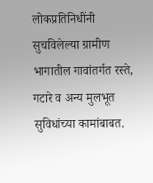लोकप्रतिनिधींनी सुचविलेल्या ग्रामीण भागातील गावांतर्गत रस्ते, गटारे व अन्य मुलभूत सुविधांच्या कामांबाबत.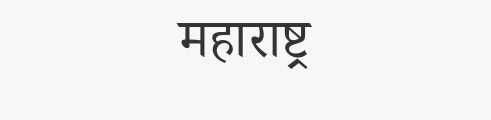महाराष्ट्र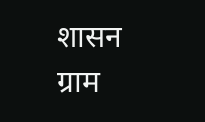शासन ग्राम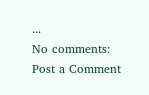...
No comments:
Post a Comment